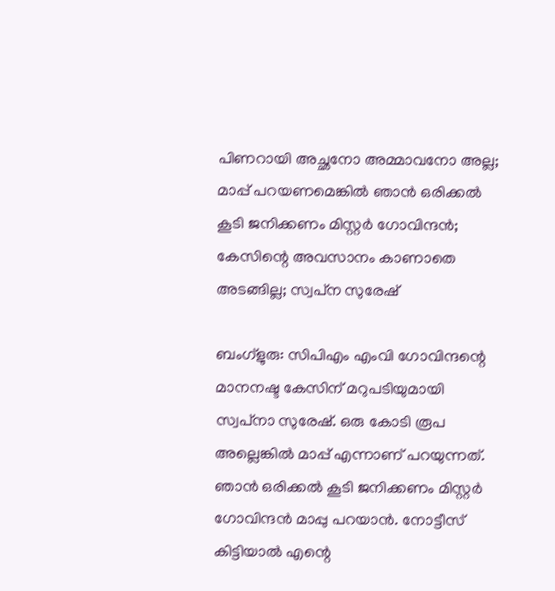പിണറായി അച്ഛനോ അമ്മാവനോ അല്ല; മാപ്പ് പറയണമെങ്കിൽ ഞാൻ ഒരിക്കൽ കൂടി ജനിക്കണം മിസ്റ്റർ ഗോവിന്ദൻ; കേസിന്റെ അവസാനം കാണാതെ അടങ്ങില്ല; സ്വപ്‌ന സുരേഷ്

ബംഗ്‌ളുരു: സിപിഎം എംവി ഗോവിന്ദന്റെ മാനനഷ്ട കേസിന് മറുപടിയുമായി സ്വപ്‌നാ സുരേഷ്. ഒരു കോടി രൂപ അല്ലെങ്കിൽ മാപ്പ് എന്നാണ് പറയുന്നത്. ഞാൻ ഒരിക്കൽ കൂടി ജനിക്കണം മിസ്റ്റർ ഗോവിന്ദൻ മാപ്പു പറയാൻ. നോട്ടീസ് കിട്ടിയാൽ എന്റെ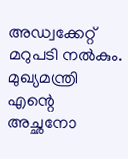അഡ്വക്കേറ്റ് മറുപടി നൽകും. മുഖ്യമന്ത്രി എന്റെ അച്ഛനോ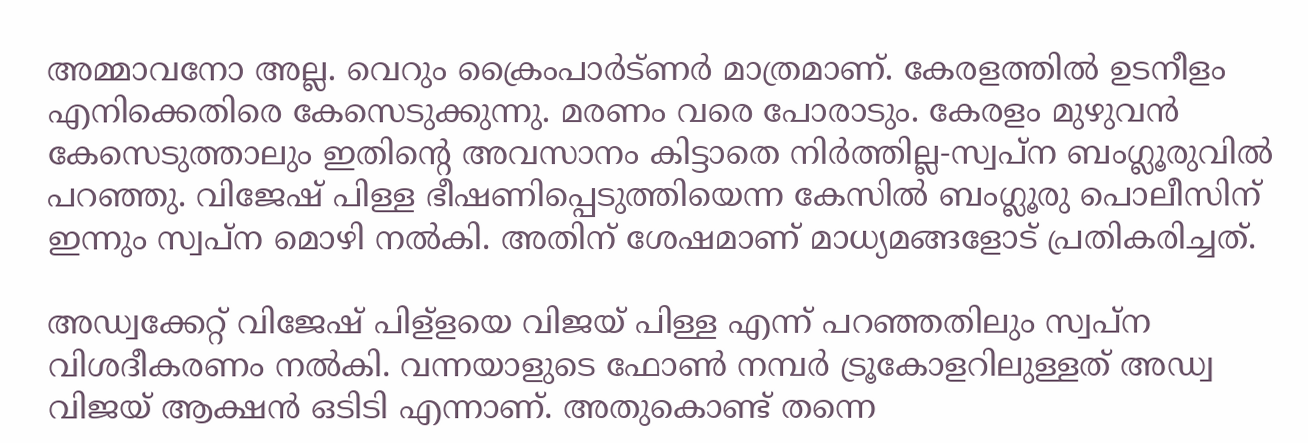അമ്മാവനോ അല്ല. വെറും ക്രൈംപാർട്ണർ മാത്രമാണ്. കേരളത്തിൽ ഉടനീളം എനിക്കെതിരെ കേസെടുക്കുന്നു. മരണം വരെ പോരാടും. കേരളം മുഴുവൻ കേസെടുത്താലും ഇതിന്റെ അവസാനം കിട്ടാതെ നിർത്തില്ല-സ്വപ്‌ന ബംഗ്ലൂരുവിൽ പറഞ്ഞു. വിജേഷ് പിള്ള ഭീഷണിപ്പെടുത്തിയെന്ന കേസിൽ ബംഗ്ലൂരു പൊലീസിന് ഇന്നും സ്വപ്ന മൊഴി നൽകി. അതിന് ശേഷമാണ് മാധ്യമങ്ങളോട് പ്രതികരിച്ചത്.

അഡ്വക്കേറ്റ് വിജേഷ് പിള്‌ളയെ വിജയ് പിള്ള എന്ന് പറഞ്ഞതിലും സ്വപ്‌ന വിശദീകരണം നൽകി. വന്നയാളുടെ ഫോൺ നമ്പർ ട്രൂകോളറിലുള്ളത് അഡ്വ വിജയ് ആക്ഷൻ ഒടിടി എന്നാണ്. അതുകൊണ്ട് തന്നെ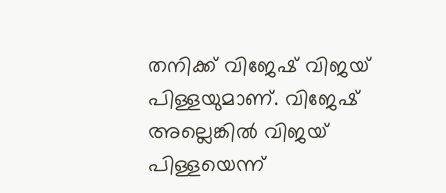തനിക്ക് വിജേഷ് വിജയ് പിള്ളയുമാണ്. വിജേഷ് അല്ലെങ്കിൽ വിജയ് പിള്ളയെന്ന്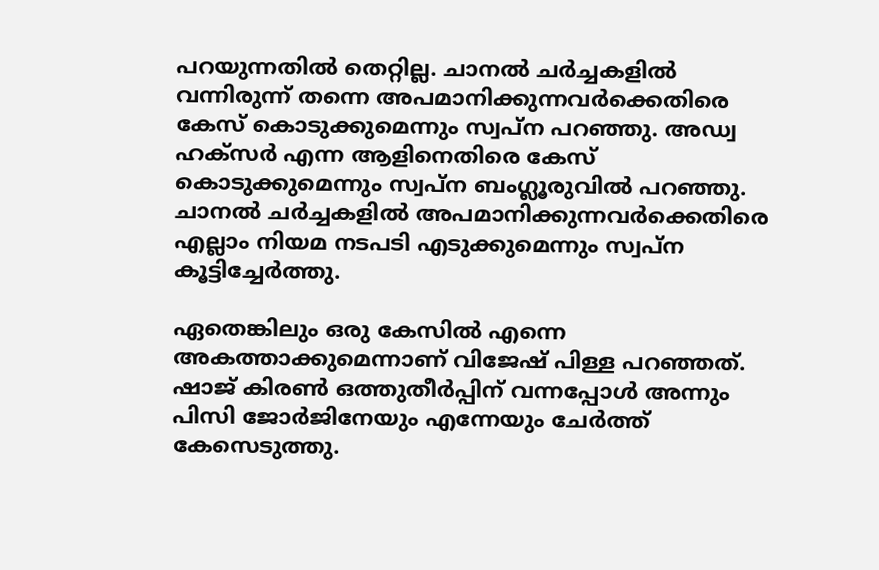പറയുന്നതിൽ തെറ്റില്ല. ചാനൽ ചർച്ചകളിൽ വന്നിരുന്ന് തന്നെ അപമാനിക്കുന്നവർക്കെതിരെ കേസ് കൊടുക്കുമെന്നും സ്വപ്‌ന പറഞ്ഞു. അഡ്വ ഹക്‌സർ എന്ന ആളിനെതിരെ കേസ് കൊടുക്കുമെന്നും സ്വപ്‌ന ബംഗ്ലൂരുവിൽ പറഞ്ഞു. ചാനൽ ചർച്ചകളിൽ അപമാനിക്കുന്നവർക്കെതിരെ എല്ലാം നിയമ നടപടി എടുക്കുമെന്നും സ്വപ്‌ന കൂട്ടിച്ചേർത്തു.

ഏതെങ്കിലും ഒരു കേസിൽ എന്നെ അകത്താക്കുമെന്നാണ് വിജേഷ് പിള്ള പറഞ്ഞത്. ഷാജ് കിരൺ ഒത്തുതീർപ്പിന് വന്നപ്പോൾ അന്നും പിസി ജോർജിനേയും എന്നേയും ചേർത്ത് കേസെടുത്തു.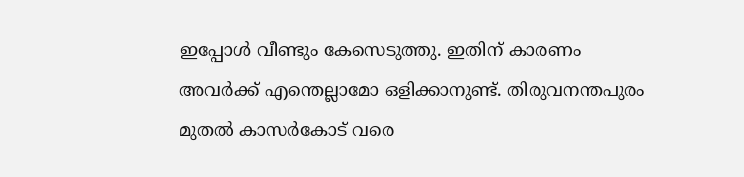ഇപ്പോൾ വീണ്ടും കേസെടുത്തു. ഇതിന് കാരണം അവർക്ക് എന്തെല്ലാമോ ഒളിക്കാനുണ്ട്. തിരുവനന്തപുരം മുതൽ കാസർകോട് വരെ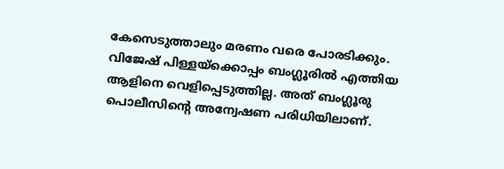കേസെടുത്താലും മരണം വരെ പോരടിക്കും. വിജേഷ് പിള്ളയ്‌ക്കൊപ്പം ബംഗ്ലൂരിൽ എത്തിയ ആളിനെ വെളിപ്പെടുത്തില്ല. അത് ബംഗ്ലൂരു പൊലീസിന്റെ അന്വേഷണ പരിധിയിലാണ്.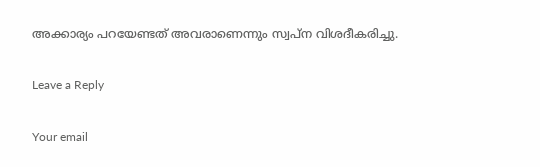അക്കാര്യം പറയേണ്ടത് അവരാണെന്നും സ്വപ്‌ന വിശദീകരിച്ചു.

Leave a Reply

Your email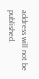address will not be published.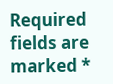Required fields are marked *